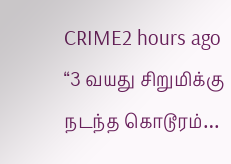CRIME2 hours ago
“3 வயது சிறுமிக்கு நடந்த கொடூரம்…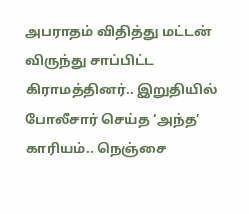அபராதம் விதித்து மட்டன் விருந்து சாப்பிட்ட கிராமத்தினர்.. இறுதியில் போலீசார் செய்த ‘அந்த’ காரியம்.. நெஞ்சை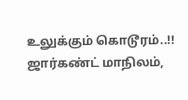உலுக்கும் கொடூரம்..!!
ஜார்கண்ட் மாநிலம்,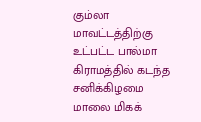கும்லா மாவட்டத்திற்கு உட்பட்ட பால்மா கிராமத்தில் கடந்த சனிக்கிழமை மாலை மிகக்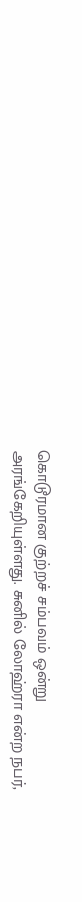கொடூரமான குற்றச் சம்பவம் ஒன்று அரங்கேறியுள்ளது. சுனில் லோஹ்ரா என்ற நபர்,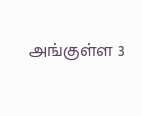அங்குள்ள 3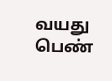வயது பெண்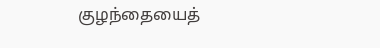குழந்தையைத்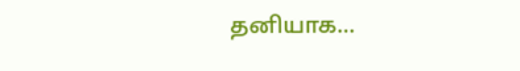தனியாக...